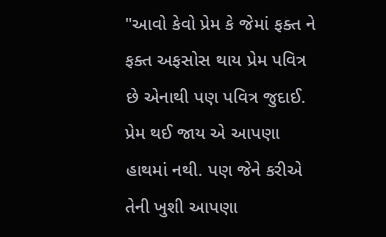"આવો કેવો પ્રેમ કે જેમાં ફક્ત ને ફક્ત અફસોસ થાય પ્રેમ પવિત્ર છે એનાથી પણ પવિત્ર જુદાઈ. પ્રેમ થઈ જાય એ આપણા હાથમાં નથી. પણ જેને કરીએ તેની ખુશી આપણા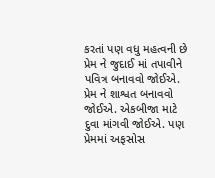કરતાં પણ વધુ મહત્વની છે પ્રેમ ને જુદાઈ માં તપાવીને પવિત્ર બનાવવો જોઈએ. પ્રેમ ને શાશ્વત બનાવવો જોઈએ. એકબીજા માટે દુવા માંગવી જોઈએ. પણ પ્રેમમાં અફસોસ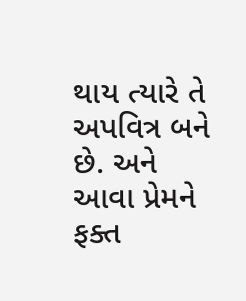થાય ત્યારે તે અપવિત્ર બને છે. અને આવા પ્રેમને ફક્ત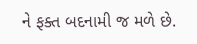ને ફક્ત બદનામી જ મળે છે.